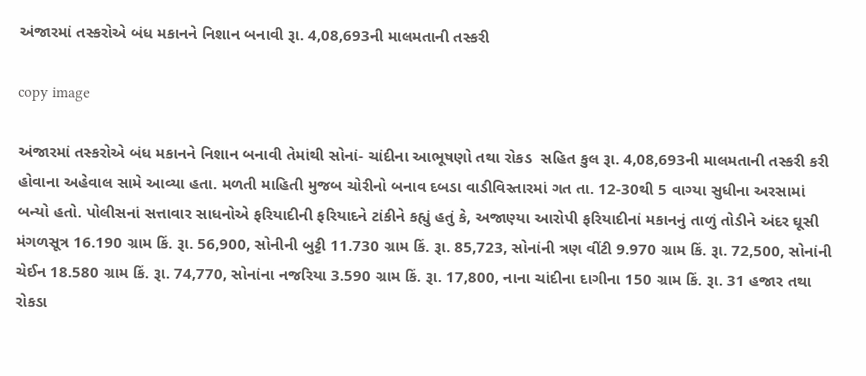અંજારમાં તસ્કરોએ બંધ મકાનને નિશાન બનાવી રૂા. 4,08,693ની માલમતાની તસ્કરી

copy image

અંજારમાં તસ્કરોએ બંધ મકાનને નિશાન બનાવી તેમાંથી સોનાં- ચાંદીના આભૂષણો તથા રોકડ  સહિત કુલ રૂા. 4,08,693ની માલમતાની તસ્કરી કરી હોવાના અહેવાલ સામે આવ્યા હતા. મળતી માહિતી મુજબ ચોરીનો બનાવ દબડા વાડીવિસ્તારમાં ગત તા. 12-30થી 5 વાગ્યા સુધીના અરસામાં બન્યો હતો. પોલીસનાં સત્તાવાર સાધનોએ ફરિયાદીની ફરિયાદને ટાંકીને કહ્યું હતું કે, અજાણ્યા આરોપી ફરિયાદીનાં મકાનનું તાળું તોડીને અંદર ઘૂસી મંગળસૂત્ર 16.190 ગ્રામ કિં. રૂા. 56,900, સોનીની બુટ્ટી 11.730 ગ્રામ કિં. રૂા. 85,723, સોનાંની ત્રણ વીંટી 9.970 ગ્રામ કિં. રૂા. 72,500, સોનાંની ચેઈન 18.580 ગ્રામ કિં. રૂા. 74,770, સોનાંના નજરિયા 3.590 ગ્રામ કિં. રૂા. 17,800, નાના ચાંદીના દાગીના 150 ગ્રામ કિં. રૂા. 31 હજાર તથા રોકડા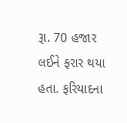રૂા. 70 હજાર   લઈને ફરાર થયા હતા. ફરિયાદના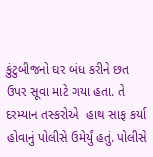કુંટુબીજનો ઘર બંધ કરીને છત ઉપર સૂવા માટે ગયા હતા. તે દરમ્યાન તસ્કરોએ  હાથ સાફ કર્યા હોવાનું પોલીસે ઉમેર્યું હતું. પોલીસે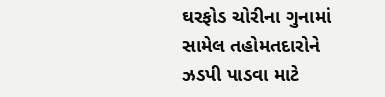ઘરફોડ ચોરીના ગુનામાં સામેલ તહોમતદારોને ઝડપી પાડવા માટે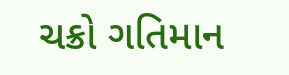ચક્રો ગતિમાન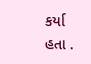કર્યા હતા .